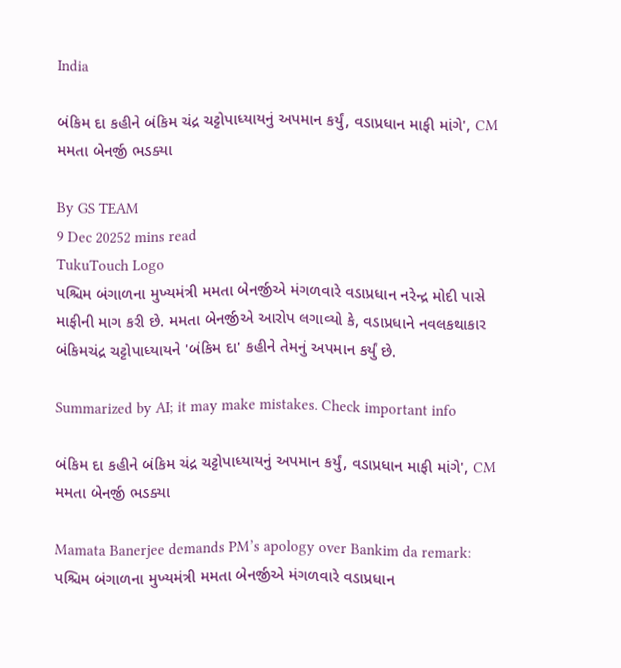India

બંકિમ દા કહીને બંકિમ ચંદ્ર ચટ્ટોપાધ્યાયનું અપમાન કર્યું, વડાપ્રધાન માફી માંગે', CM મમતા બેનર્જી ભડક્યા

By GS TEAM
9 Dec 20252 mins read
TukuTouch Logo
પશ્ચિમ બંગાળના મુખ્યમંત્રી મમતા બેનર્જીએ મંગળવારે વડાપ્રધાન નરેન્દ્ર મોદી પાસે માફીની માગ કરી છે. મમતા બેનર્જીએ આરોપ લગાવ્યો કે, વડાપ્રધાને નવલકથાકાર બંકિમચંદ્ર ચટ્ટોપાધ્યાયને 'બંકિમ દા' કહીને તેમનું અપમાન કર્યું છે.

Summarized by AI; it may make mistakes. Check important info

બંકિમ દા કહીને બંકિમ ચંદ્ર ચટ્ટોપાધ્યાયનું અપમાન કર્યું, વડાપ્રધાન માફી માંગે', CM મમતા બેનર્જી ભડક્યા

Mamata Banerjee demands PM’s apology over Bankim da remark: પશ્ચિમ બંગાળના મુખ્યમંત્રી મમતા બેનર્જીએ મંગળવારે વડાપ્રધાન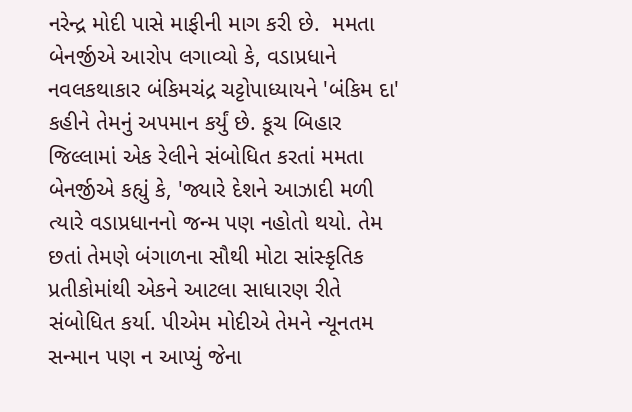નરેન્દ્ર મોદી પાસે માફીની માગ કરી છે.  મમતા બેનર્જીએ આરોપ લગાવ્યો કે, વડાપ્રધાને નવલકથાકાર બંકિમચંદ્ર ચટ્ટોપાધ્યાયને 'બંકિમ દા' કહીને તેમનું અપમાન કર્યું છે. કૂચ બિહાર જિલ્લામાં એક રેલીને સંબોધિત કરતાં મમતા બેનર્જીએ કહ્યું કે, 'જ્યારે દેશને આઝાદી મળી ત્યારે વડાપ્રધાનનો જન્મ પણ નહોતો થયો. તેમ છતાં તેમણે બંગાળના સૌથી મોટા સાંસ્કૃતિક પ્રતીકોમાંથી એકને આટલા સાધારણ રીતે સંબોધિત કર્યા. પીએમ મોદીએ તેમને ન્યૂનતમ સન્માન પણ ન આપ્યું જેના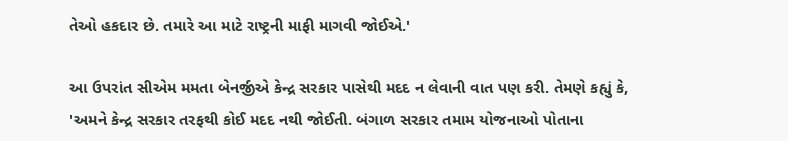તેઓ હકદાર છે. તમારે આ માટે રાષ્ટ્રની માફી માગવી જોઈએ.'

આ ઉપરાંત સીએમ મમતા બેનર્જીએ કેન્દ્ર સરકાર પાસેથી મદદ ન લેવાની વાત પણ કરી. તેમણે કહ્યું કે, 'અમને કેન્દ્ર સરકાર તરફથી કોઈ મદદ નથી જોઈતી. બંગાળ સરકાર તમામ યોજનાઓ પોતાના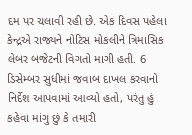દમ પર ચલાવી રહી છે. એક દિવસ પહેલા કેન્દ્રએ રાજ્યને નોટિસ મોકલીને ત્રિમાસિક લેબર બજેટની વિગતો માગી હતી. 6 ડિસેમ્બર સુધીમાં જવાબ દાખલ કરવાનો નિર્દેશ આપવામાં આવ્યો હતો, પરંતુ હું કહેવા માંગુ છું કે તમારી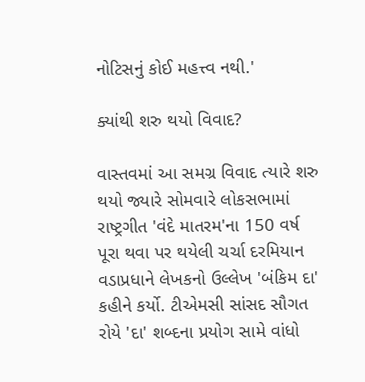નોટિસનું કોઈ મહત્ત્વ નથી.'

ક્યાંથી શરુ થયો વિવાદ?

વાસ્તવમાં આ સમગ્ર વિવાદ ત્યારે શરુ થયો જ્યારે સોમવારે લોકસભામાં રાષ્ટ્રગીત 'વંદે માતરમ'ના 150 વર્ષ પૂરા થવા પર થયેલી ચર્ચા દરમિયાન વડાપ્રધાને લેખકનો ઉલ્લેખ 'બંકિમ દા' કહીને કર્યો. ટીએમસી સાંસદ સૌગત રોયે 'દા' શબ્દના પ્રયોગ સામે વાંધો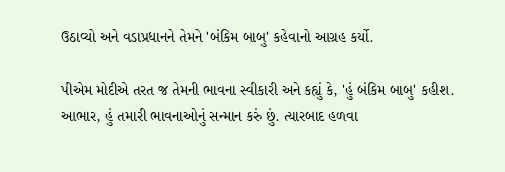ઉઠાવ્યો અને વડાપ્રધાનને તેમને 'બંકિમ બાબુ' કહેવાનો આગ્રહ કર્યો.

પીએમ મોદીએ તરત જ તેમની ભાવના સ્વીકારી અને કહ્યું કે, 'હું બંકિમ બાબુ' કહીશ. આભાર, હું તમારી ભાવનાઓનું સન્માન કરું છું. ત્યારબાદ હળવા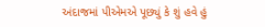અંદાજમાં પીએમએ પૂછ્યું કે શું હવે હું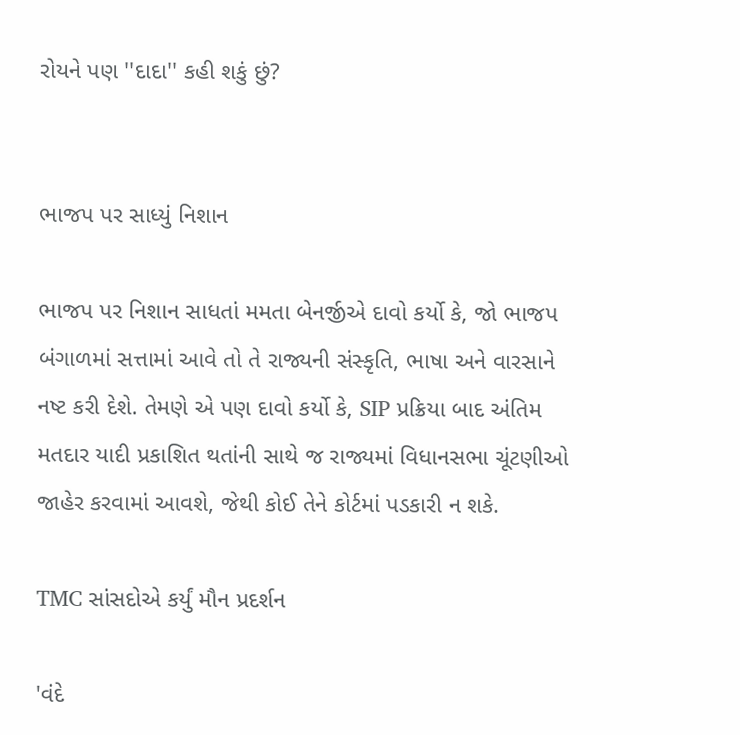રોયને પણ ''દાદા'' કહી શકું છું?


ભાજપ પર સાધ્યું નિશાન

ભાજપ પર નિશાન સાધતાં મમતા બેનર્જીએ દાવો કર્યો કે, જો ભાજપ બંગાળમાં સત્તામાં આવે તો તે રાજ્યની સંસ્કૃતિ, ભાષા અને વારસાને નષ્ટ કરી દેશે. તેમણે એ પણ દાવો કર્યો કે, SIP પ્રક્રિયા બાદ અંતિમ મતદાર યાદી પ્રકાશિત થતાંની સાથે જ રાજ્યમાં વિધાનસભા ચૂંટણીઓ જાહેર કરવામાં આવશે, જેથી કોઈ તેને કોર્ટમાં પડકારી ન શકે.

TMC સાંસદોએ કર્યું મૌન પ્રદર્શન

'વંદે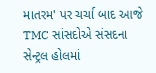માતરમ' પર ચર્ચા બાદ આજે TMC સાંસદોએ સંસદના સેન્ટ્રલ હોલમાં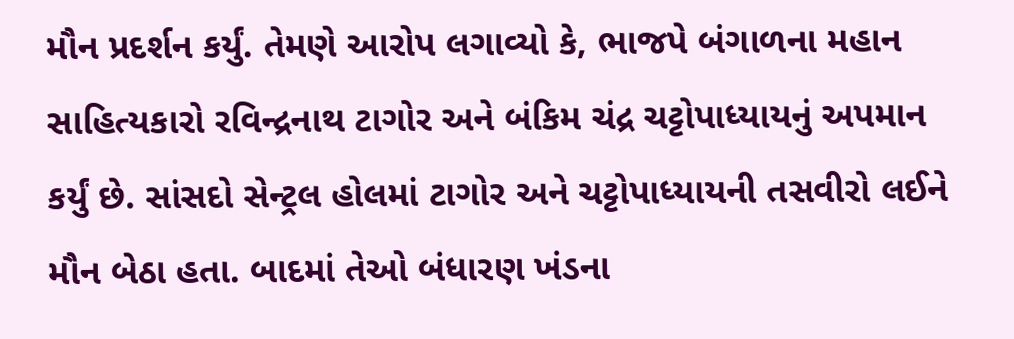મૌન પ્રદર્શન કર્યું. તેમણે આરોપ લગાવ્યો કે, ભાજપે બંગાળના મહાન સાહિત્યકારો રવિન્દ્રનાથ ટાગોર અને બંકિમ ચંદ્ર ચટ્ટોપાધ્યાયનું અપમાન કર્યું છે. સાંસદો સેન્ટ્રલ હોલમાં ટાગોર અને ચટ્ટોપાધ્યાયની તસવીરો લઈને મૌન બેઠા હતા. બાદમાં તેઓ બંધારણ ખંડના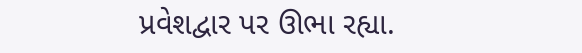પ્રવેશદ્વાર પર ઊભા રહ્યા.